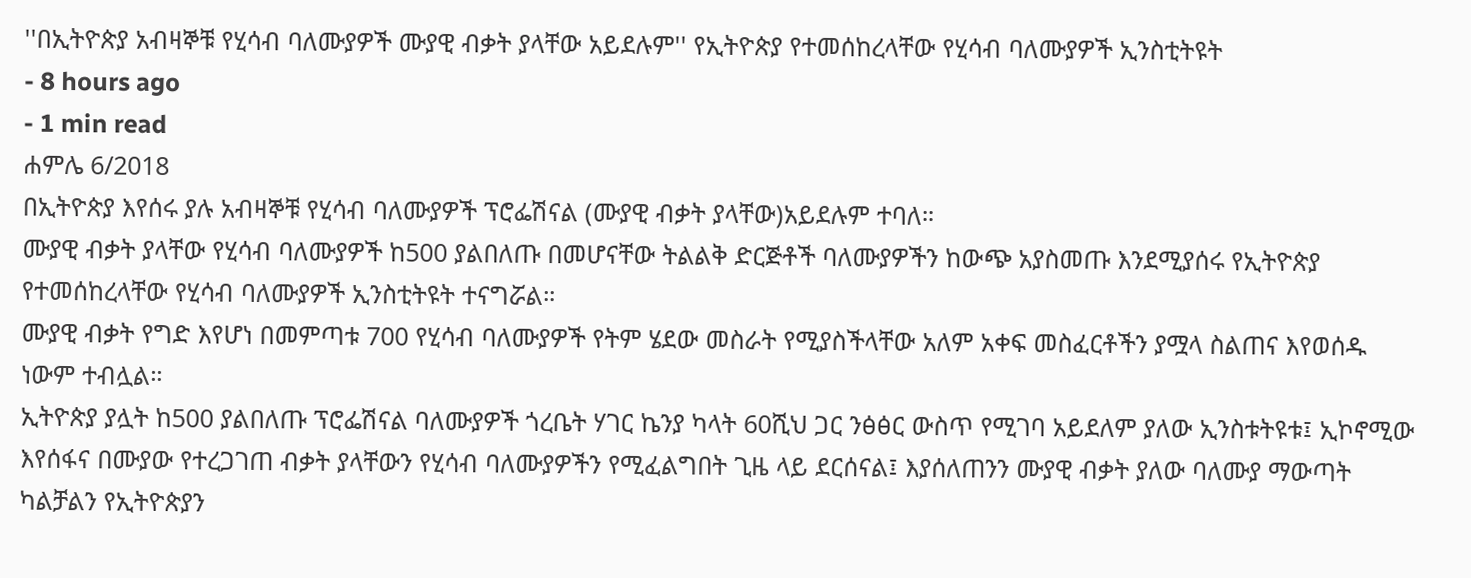''በኢትዮጵያ አብዛኞቹ የሂሳብ ባለሙያዎች ሙያዊ ብቃት ያላቸው አይደሉም'' የኢትዮጵያ የተመሰከረላቸው የሂሳብ ባለሙያዎች ኢንስቲትዩት
- 8 hours ago
- 1 min read
ሐምሌ 6/2018
በኢትዮጵያ እየሰሩ ያሉ አብዛኞቹ የሂሳብ ባለሙያዎች ፕሮፌሽናል (ሙያዊ ብቃት ያላቸው)አይደሉም ተባለ።
ሙያዊ ብቃት ያላቸው የሂሳብ ባለሙያዎች ከ500 ያልበለጡ በመሆናቸው ትልልቅ ድርጅቶች ባለሙያዎችን ከውጭ አያስመጡ እንደሚያሰሩ የኢትዮጵያ የተመሰከረላቸው የሂሳብ ባለሙያዎች ኢንስቲትዩት ተናግሯል።
ሙያዊ ብቃት የግድ እየሆነ በመምጣቱ 700 የሂሳብ ባለሙያዎች የትም ሄደው መስራት የሚያስችላቸው አለም አቀፍ መስፈርቶችን ያሟላ ስልጠና እየወሰዱ ነውም ተብሏል።
ኢትዮጵያ ያሏት ከ500 ያልበለጡ ፕሮፌሽናል ባለሙያዎች ጎረቤት ሃገር ኬንያ ካላት 60ሺህ ጋር ንፅፅር ውስጥ የሚገባ አይደለም ያለው ኢንስቱትዩቱ፤ ኢኮኖሚው እየሰፋና በሙያው የተረጋገጠ ብቃት ያላቸውን የሂሳብ ባለሙያዎችን የሚፈልግበት ጊዜ ላይ ደርሰናል፤ እያሰለጠንን ሙያዊ ብቃት ያለው ባለሙያ ማውጣት ካልቻልን የኢትዮጵያን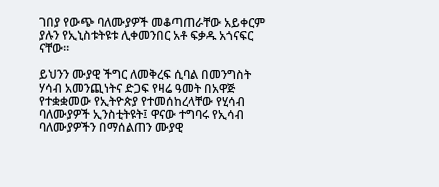ገበያ የውጭ ባለሙያዎች መቆጣጠራቸው አይቀርም ያሉን የኢኒስቱትዩቱ ሊቀመንበር አቶ ፍቃዱ አጎናፍር ናቸው።

ይህንን ሙያዊ ችግር ለመቅረፍ ሲባል በመንግስት ሃሳብ አመንጪነትና ድጋፍ የዛሬ ዓመት በአዋጅ የተቋቋመው የኢትዮጵያ የተመሰከረላቸው የሂሳብ ባለሙያዎች ኢንስቲትዩት፤ ዋናው ተግባሩ የኢሳብ ባለሙያዎችን በማሰልጠን ሙያዊ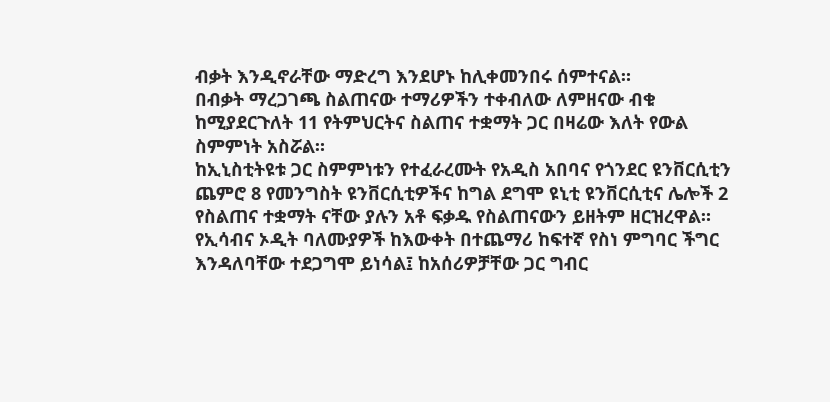ብቃት እንዲኖራቸው ማድረግ እንደሆኑ ከሊቀመንበሩ ሰምተናል።
በብቃት ማረጋገጫ ስልጠናው ተማሪዎችን ተቀብለው ለምዘናው ብቁ ከሚያደርጉለት 11 የትምህርትና ስልጠና ተቋማት ጋር በዛሬው እለት የውል ስምምነት አስሯል።
ከኢኒስቲትዩቱ ጋር ስምምነቱን የተፈራረሙት የአዲስ አበባና የጎንደር ዩንቨርሲቲን ጨምሮ 8 የመንግስት ዩንቨርሲቲዎችና ከግል ደግሞ ዩኒቲ ዩንቨርሲቲና ሌሎች 2 የስልጠና ተቋማት ናቸው ያሉን አቶ ፍቃዱ የስልጠናውን ይዘትም ዘርዝረዋል።
የኢሳብና ኦዲት ባለሙያዎች ከእውቀት በተጨማሪ ከፍተኛ የስነ ምግባር ችግር እንዳለባቸው ተደጋግሞ ይነሳል፤ ከአሰሪዎቻቸው ጋር ግብር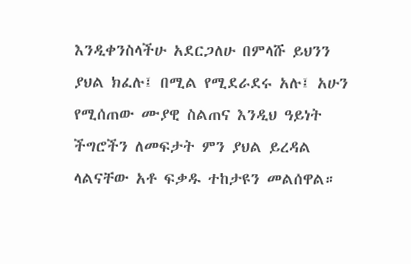እንዲቀንስላችሁ አደርጋለሁ በምላሹ ይህንን ያህል ክፈሉ፤ በሚል የሚደራደሩ አሉ፤ አሁን የሚሰጠው ሙያዊ ስልጠና እንዲህ ዓይነት ችግሮችን ለመፍታት ምን ያህል ይረዳል ላልናቸው አቶ ፍቃዱ ተከታዩን መልሰዋል።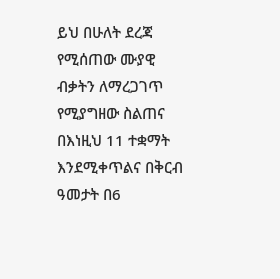ይህ በሁለት ደረጃ የሚሰጠው ሙያዊ ብቃትን ለማረጋገጥ የሚያግዘው ስልጠና በእነዚህ 11 ተቋማት እንደሚቀጥልና በቅርብ ዓመታት በ6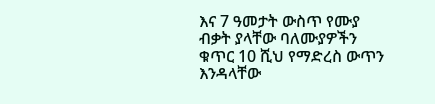እና 7 ዓመታት ውስጥ የሙያ ብቃት ያላቸው ባለሙያዎችን ቁጥር 10 ሺህ የማድረስ ውጥን እንዳላቸው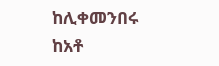ከሊቀመንበሩ ከአቶ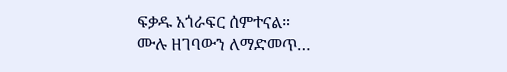ፍቃዱ አጎራፍር ሰምተናል።
ሙሉ ዘገባውን ለማድመጥ…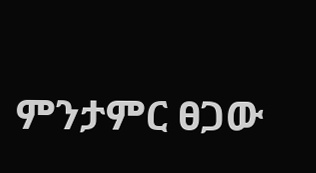ምንታምር ፀጋው